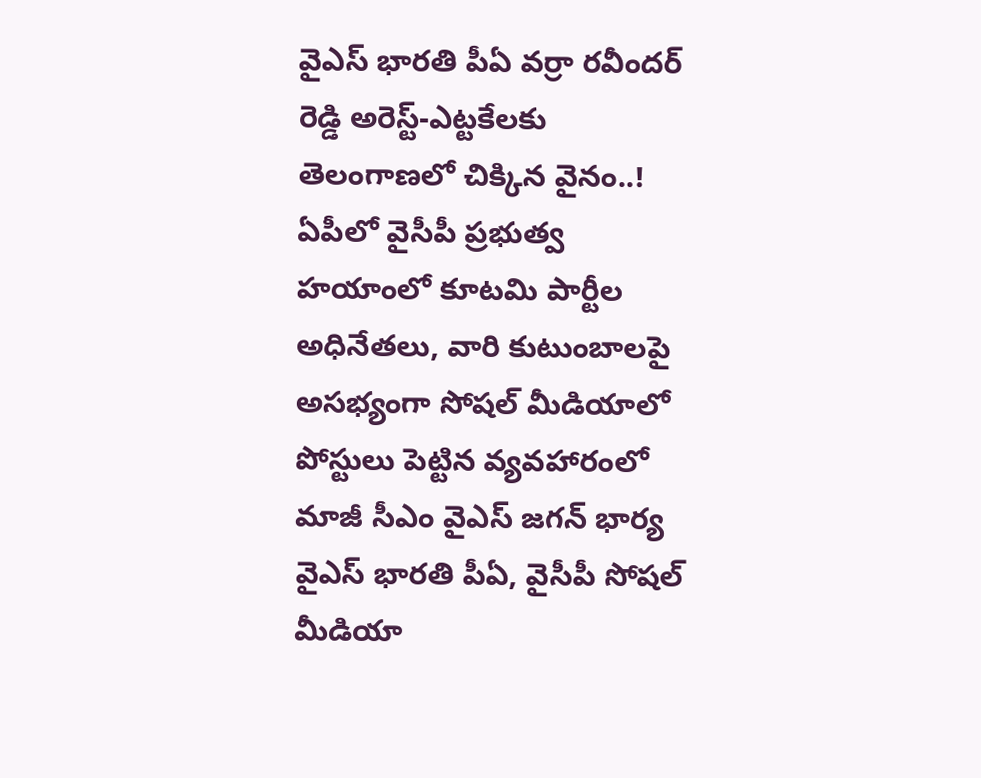వైఎస్ భారతి పీఏ వర్రా రవీందర్ రెడ్డి అరెస్ట్-ఎట్టకేలకు తెలంగాణలో చిక్కిన వైనం..!
ఏపీలో వైసీపీ ప్రభుత్వ హయాంలో కూటమి పార్టీల అధినేతలు, వారి కుటుంబాలపై అసభ్యంగా సోషల్ మీడియాలో పోస్టులు పెట్టిన వ్యవహారంలో మాజీ సీఎం వైఎస్ జగన్ భార్య వైఎస్ భారతి పీఏ, వైసీపీ సోషల్ మీడియా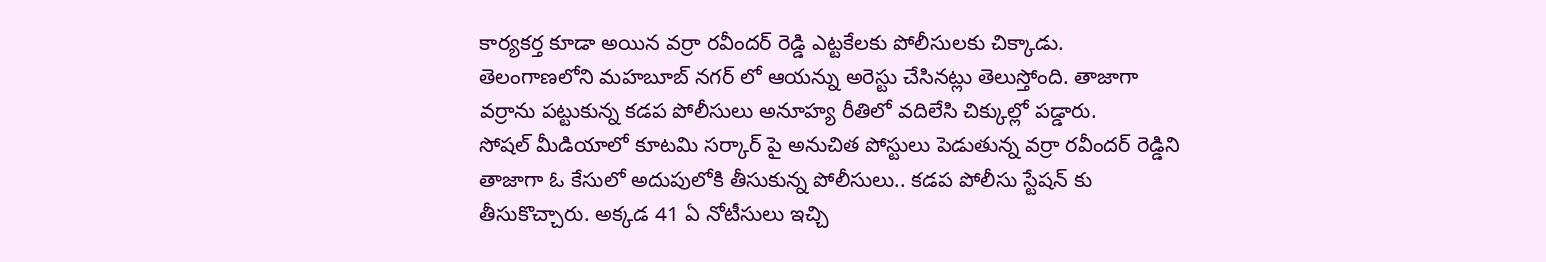కార్యకర్త కూడా అయిన వర్రా రవీందర్ రెడ్డి ఎట్టకేలకు పోలీసులకు చిక్కాడు. తెలంగాణలోని మహబూబ్ నగర్ లో ఆయన్ను అరెస్టు చేసినట్లు తెలుస్తోంది. తాజాగా వర్రాను పట్టుకున్న కడప పోలీసులు అనూహ్య రీతిలో వదిలేసి చిక్కుల్లో పడ్డారు.
సోషల్ మీడియాలో కూటమి సర్కార్ పై అనుచిత పోస్టులు పెడుతున్న వర్రా రవీందర్ రెడ్డిని తాజాగా ఓ కేసులో అదుపులోకి తీసుకున్న పోలీసులు.. కడప పోలీసు స్టేషన్ కు తీసుకొచ్చారు. అక్కడ 41 ఏ నోటీసులు ఇచ్చి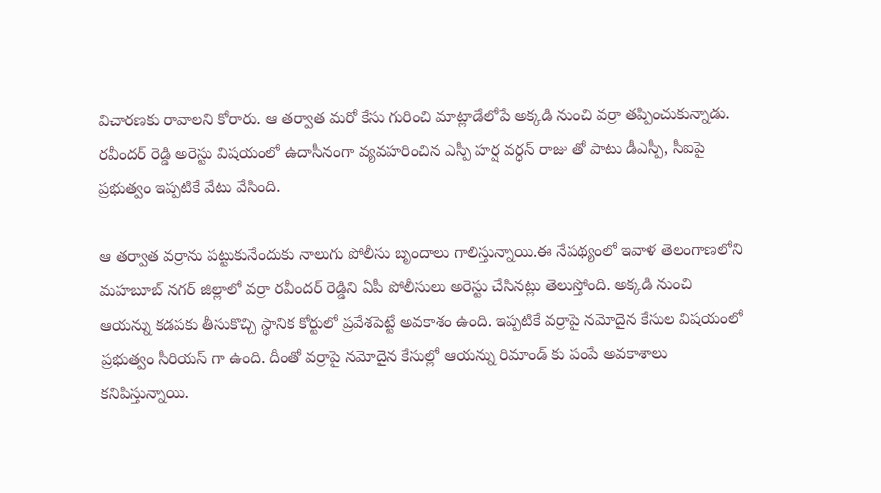విచారణకు రావాలని కోరారు. ఆ తర్వాత మరో కేసు గురించి మాట్లాడేలోపే అక్కడి నుంచి వర్రా తప్పించుకున్నాడు. రవీందర్ రెడ్డి అరెస్టు విషయంలో ఉదాసీనంగా వ్యవహరించిన ఎస్పీ హర్ష వర్ధన్ రాజు తో పాటు డీఎస్పీ, సీఐపై ప్రభుత్వం ఇప్పటికే వేటు వేసింది.

ఆ తర్వాత వర్రాను పట్టుకునేందుకు నాలుగు పోలీసు బృందాలు గాలిస్తున్నాయి.ఈ నేపథ్యంలో ఇవాళ తెలంగాణలోని మహబూబ్ నగర్ జిల్లాలో వర్రా రవీందర్ రెడ్డిని ఏపీ పోలీసులు అరెస్టు చేసినట్లు తెలుస్తోంది. అక్కడి నుంచి ఆయన్ను కడపకు తీసుకొచ్చి స్థానిక కోర్టులో ప్రవేశపెట్టే అవకాశం ఉంది. ఇప్పటికే వర్రాపై నమోదైన కేసుల విషయంలో ప్రభుత్వం సీరియస్ గా ఉంది. దీంతో వర్రాపై నమోదైన కేసుల్లో ఆయన్ను రిమాండ్ కు పంపే అవకాశాలు కనిపిస్తున్నాయి.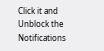Click it and Unblock the Notifications